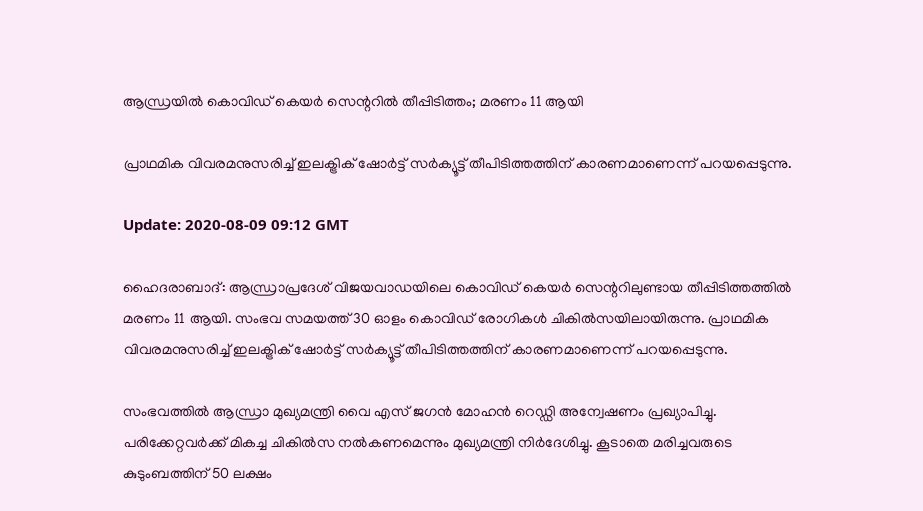ആന്ധ്രയില്‍ കൊവിഡ് കെയര്‍ സെന്ററില്‍ തീപ്പിടിത്തം; മരണം 11 ആയി

പ്രാഥമിക വിവരമനുസരിച്ച് ഇലക്ട്രിക് ഷോര്‍ട്ട് സര്‍ക്യൂട്ട് തീപിടിത്തത്തിന് കാരണമാണെന്ന് പറയപ്പെടുന്നു.

Update: 2020-08-09 09:12 GMT

ഹൈദരാബാദ്: ആന്ധ്രാപ്രദേശ് വിജയവാഡയിലെ കൊവിഡ് കെയര്‍ സെന്ററിലുണ്ടായ തീപ്പിടിത്തത്തില്‍ മരണം 11 ആയി. സംഭവ സമയത്ത് 30 ഓളം കൊവിഡ് രോഗികള്‍ ചികില്‍സയിലായിരുന്നു. പ്രാഥമിക വിവരമനുസരിച്ച് ഇലക്ട്രിക് ഷോര്‍ട്ട് സര്‍ക്യൂട്ട് തീപിടിത്തത്തിന് കാരണമാണെന്ന് പറയപ്പെടുന്നു.

സംഭവത്തില്‍ ആന്ധ്രാ മുഖ്യമന്ത്രി വൈ എസ് ജഗന്‍ മോഹന്‍ റെഡ്ഡി അന്വേഷണം പ്രഖ്യാപിച്ചു. പരിക്കേറ്റവര്‍ക്ക് മികച്ച ചികില്‍സ നല്‍കണമെന്നും മുഖ്യമന്ത്രി നിര്‍ദേശിച്ചു. കൂടാതെ മരിച്ചവരുടെ കുടുംബത്തിന് 50 ലക്ഷം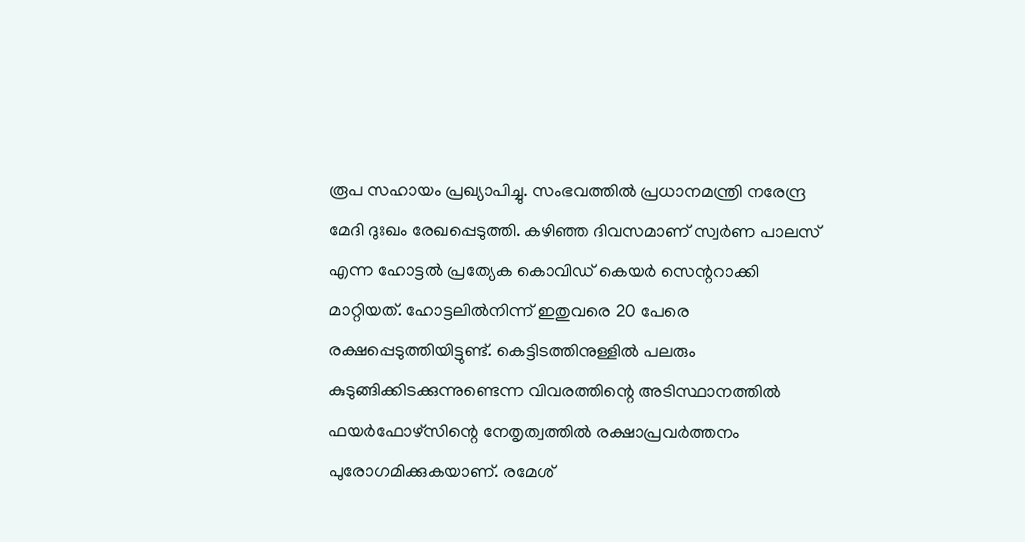രൂപ സഹായം പ്രഖ്യാപിച്ചു. സംഭവത്തില്‍ പ്രധാനമന്ത്രി നരേന്ദ്ര മേദി ദുഃഖം രേഖപ്പെടുത്തി. കഴിഞ്ഞ ദിവസമാണ് സ്വര്‍ണ പാലസ് എന്ന ഹോട്ടല്‍ പ്രത്യേക കൊവിഡ് കെയര്‍ സെന്ററാക്കി മാറ്റിയത്. ഹോട്ടലില്‍നിന്ന് ഇതുവരെ 20 പേരെ രക്ഷപ്പെടുത്തിയിട്ടുണ്ട്. കെട്ടിടത്തിനുള്ളില്‍ പലരും കുടുങ്ങിക്കിടക്കുന്നുണ്ടെന്ന വിവരത്തിന്റെ അടിസ്ഥാനത്തില്‍ ഫയര്‍ഫോഴ്സിന്റെ നേതൃത്വത്തില്‍ രക്ഷാപ്രവര്‍ത്തനം പുരോഗമിക്കുകയാണ്. രമേശ്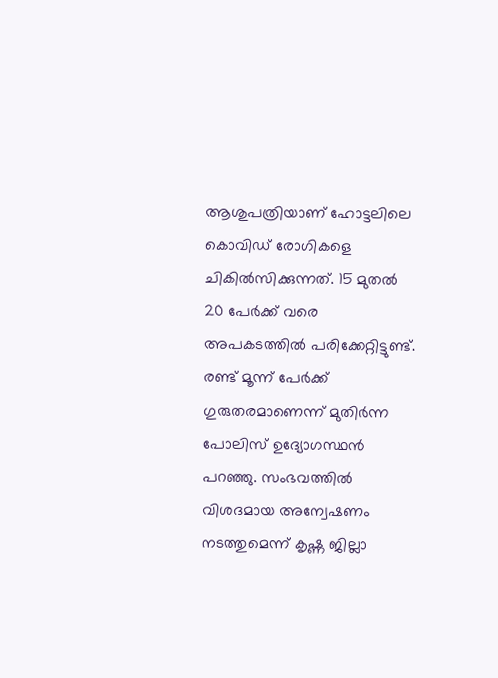ആശുപത്രിയാണ് ഹോട്ടലിലെ കൊവിഡ് രോഗികളെ ചികില്‍സിക്കുന്നത്. 15 മുതല്‍ 20 പേര്‍ക്ക് വരെ അപകടത്തില്‍ പരിക്കേറ്റിട്ടുണ്ട്. രണ്ട് മൂന്ന് പേര്‍ക്ക് ഗുരുതരമാണെന്ന് മുതിര്‍ന്ന പോലിസ് ഉദ്യോഗസ്ഥന്‍ പറഞ്ഞു. സംഭവത്തില്‍ വിശദമായ അന്വേഷണം നടത്തുമെന്ന് കൃഷ്ണ ജില്ലാ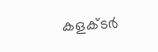കളക്ടര്‍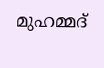മുഹമ്മദ്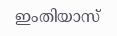ഇംതിയാസ്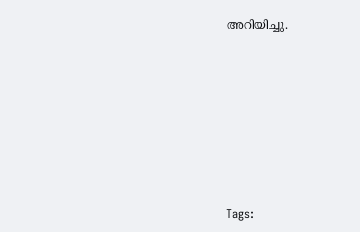അറിയിച്ചു.








Tags: